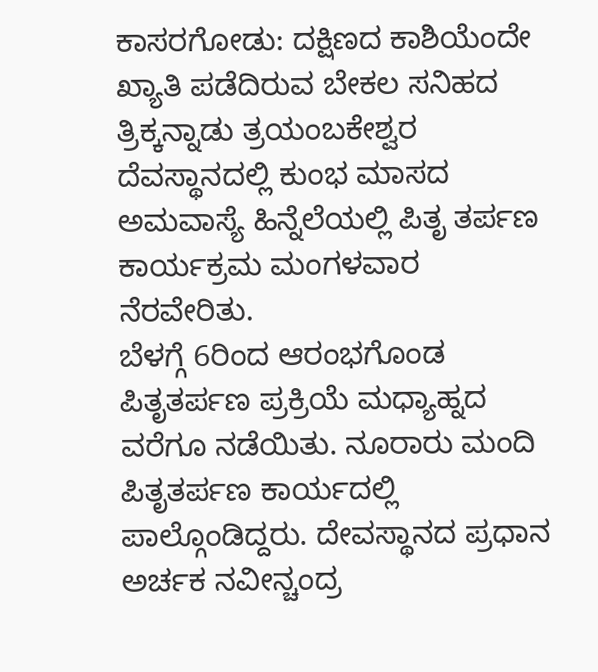ಕಾಸರಗೋಡು: ದಕ್ಷಿಣದ ಕಾಶಿಯೆಂದೇ ಖ್ಯಾತಿ ಪಡೆದಿರುವ ಬೇಕಲ ಸನಿಹದ ತ್ರಿಕ್ಕನ್ನಾಡು ತ್ರಯಂಬಕೇಶ್ವರ ದೆವಸ್ಥಾನದಲ್ಲಿ ಕುಂಭ ಮಾಸದ ಅಮವಾಸ್ಯೆ ಹಿನ್ನೆಲೆಯಲ್ಲಿ ಪಿತೃ ತರ್ಪಣ ಕಾರ್ಯಕ್ರಮ ಮಂಗಳವಾರ ನೆರವೇರಿತು.
ಬೆಳಗ್ಗೆ 6ರಿಂದ ಆರಂಭಗೊಂಡ ಪಿತೃತರ್ಪಣ ಪ್ರಕ್ರಿಯೆ ಮಧ್ಯಾಹ್ನದ ವರೆಗೂ ನಡೆಯಿತು. ನೂರಾರು ಮಂದಿ ಪಿತೃತರ್ಪಣ ಕಾರ್ಯದಲ್ಲಿ ಪಾಲ್ಗೊಂಡಿದ್ದರು. ದೇವಸ್ಥಾನದ ಪ್ರಧಾನ ಅರ್ಚಕ ನವೀನ್ಚಂದ್ರ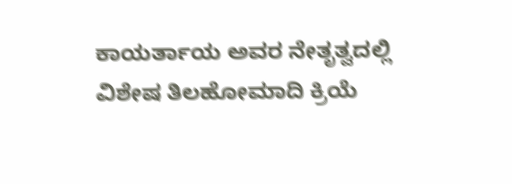ಕಾಯರ್ತಾಯ ಅವರ ನೇತೃತ್ವದಲ್ಲಿ ವಿಶೇಷ ತಿಲಹೋಮಾದಿ ಕ್ರಿಯೆ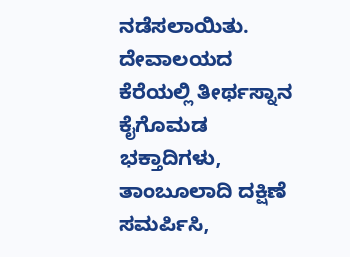ನಡೆಸಲಾಯಿತು. ದೇವಾಲಯದ ಕೆರೆಯಲ್ಲಿ ತೀರ್ಥಸ್ನಾನ ಕೈಗೊಮಡ ಭಕ್ತಾದಿಗಳು, ತಾಂಬೂಲಾದಿ ದಕ್ಷಿಣೆ ಸಮರ್ಪಿಸಿ,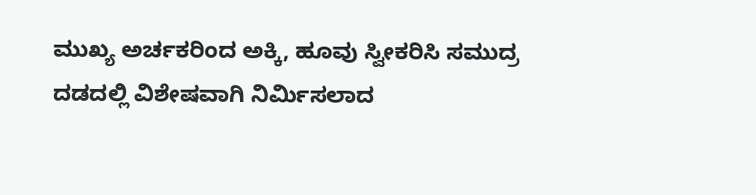ಮುಖ್ಯ ಅರ್ಚಕರಿಂದ ಅಕ್ಕಿ, ಹೂವು ಸ್ವೀಕರಿಸಿ ಸಮುದ್ರ ದಡದಲ್ಲಿ ವಿಶೇಷವಾಗಿ ನಿರ್ಮಿಸಲಾದ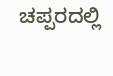ಚಪ್ಪರದಲ್ಲಿ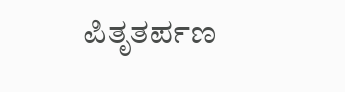ಪಿತೃತರ್ಪಣ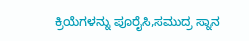ಕ್ರಿಯೆಗಳನ್ನು ಪೂರೈಸಿ,ಸಮುದ್ರ ಸ್ನಾನ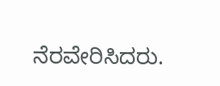ನೆರವೇರಿಸಿದರು.